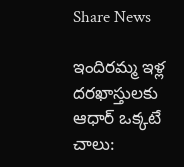Share News

ఇందిరమ్మ ఇళ్ల దరఖాస్తులకు ఆధార్ ఒక్కటే చాలు: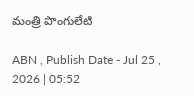మంత్రి పొంగులేటి

ABN , Publish Date - Jul 25 , 2026 | 05:52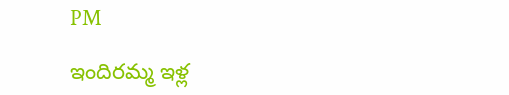PM

ఇందిరమ్మ ఇళ్ల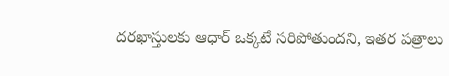దరఖాస్తులకు ఆధార్ ఒక్కటే సరిపోతుందని, ఇతర పత్రాలు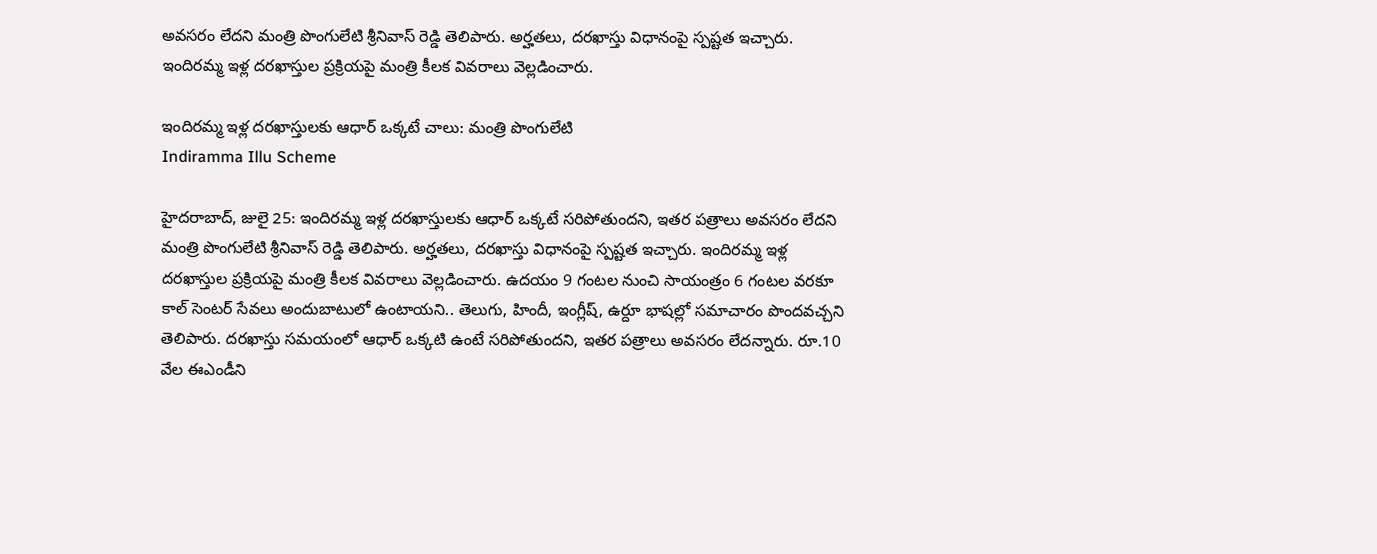అవసరం లేదని మంత్రి పొంగులేటి శ్రీనివాస్ రెడ్డి తెలిపారు. అర్హతలు, దరఖాస్తు విధానంపై స్పష్టత ఇచ్చారు. ఇందిరమ్మ ఇళ్ల దరఖాస్తుల ప్రక్రియపై మంత్రి కీలక వివరాలు వెల్లడించారు.

ఇందిరమ్మ ఇళ్ల దరఖాస్తులకు ఆధార్ ఒక్కటే చాలు: మంత్రి పొంగులేటి
Indiramma Illu Scheme

హైదరాబాద్, జులై 25: ఇందిరమ్మ ఇళ్ల దరఖాస్తులకు ఆధార్ ఒక్కటే సరిపోతుందని, ఇతర పత్రాలు అవసరం లేదని మంత్రి పొంగులేటి శ్రీనివాస్ రెడ్డి తెలిపారు. అర్హతలు, దరఖాస్తు విధానంపై స్పష్టత ఇచ్చారు. ఇందిరమ్మ ఇళ్ల దరఖాస్తుల ప్రక్రియపై మంత్రి కీలక వివరాలు వెల్లడించారు. ఉదయం 9 గంటల నుంచి సాయంత్రం 6 గంటల వరకూ కాల్ సెంటర్ సేవలు అందుబాటులో ఉంటాయని.. తెలుగు, హిందీ, ఇంగ్లీష్, ఉర్దూ భాషల్లో సమాచారం పొందవచ్చని తెలిపారు. దరఖాస్తు సమయంలో ఆధార్ ఒక్కటి ఉంటే సరిపోతుందని, ఇతర పత్రాలు అవసరం లేదన్నారు. రూ.10 వేల ఈఎండీని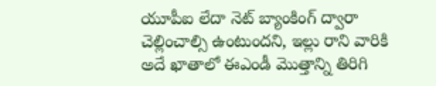యూపీఐ లేదా నెట్ బ్యాంకింగ్ ద్వారా చెల్లించాల్సి ఉంటుందని, ఇల్లు రాని వారికి అదే ఖాతాలో ఈఎండీ మొత్తాన్ని తిరిగి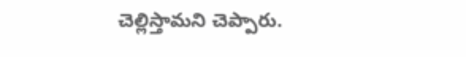చెల్లిస్తామని చెప్పారు.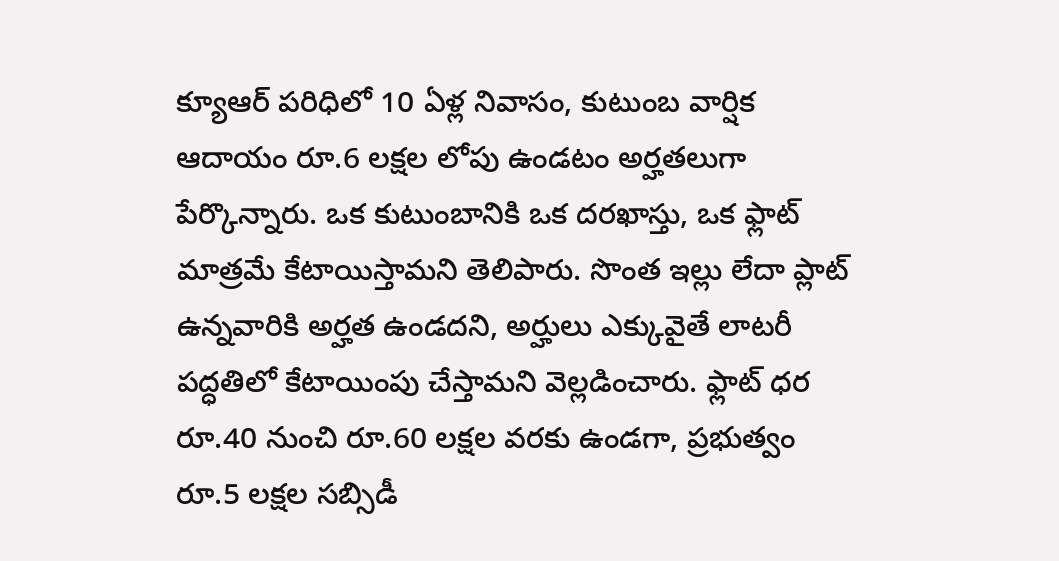క్యూఆర్ పరిధిలో 10 ఏళ్ల నివాసం, కుటుంబ వార్షిక ఆదాయం రూ.6 లక్షల లోపు ఉండటం అర్హతలుగా పేర్కొన్నారు. ఒక కుటుంబానికి ఒక దరఖాస్తు, ఒక ఫ్లాట్ మాత్రమే కేటాయిస్తామని తెలిపారు. సొంత ఇల్లు లేదా ప్లాట్ ఉన్నవారికి అర్హత ఉండదని, అర్హులు ఎక్కువైతే లాటరీ పద్ధతిలో కేటాయింపు చేస్తామని వెల్లడించారు. ఫ్లాట్ ధర రూ.40 నుంచి రూ.60 లక్షల వరకు ఉండగా, ప్రభుత్వం రూ.5 లక్షల సబ్సిడీ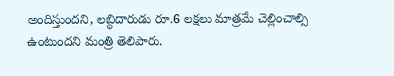అందిస్తుందని, లబ్ధిదారుడు రూ.6 లక్షలు మాత్రమే చెల్లించాల్సి ఉంటుందని మంత్రి తెలిపారు.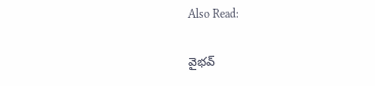Also Read:

వైభవ్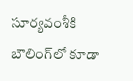సూర్యవంశీకి బౌలింగ్‌లో కూడా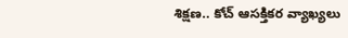శిక్షణ.. కోచ్ ఆసక్తికర వ్యాఖ్యలు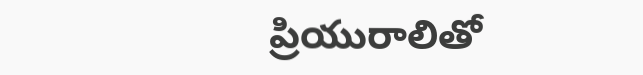ప్రియురాలితో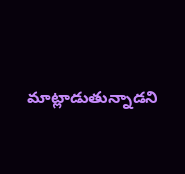మాట్లాడుతున్నాడని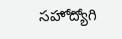సహోద్యోగి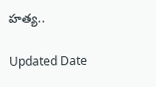హత్య..

Updated Date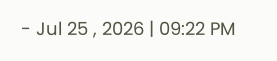- Jul 25 , 2026 | 09:22 PM